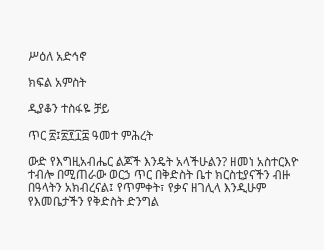ሥዕለ አድኅኖ

ክፍል አምስት

ዲያቆን ተስፋዬ ቻይ

ጥር ፳፤፳፻፲፰ ዓመተ ምሕረት

ውድ የእግዚአብሔር ልጆች እንዴት አላችሁልን? ዘመነ አስተርእዮ ተብሎ በሚጠራው ወርኃ ጥር በቅድስት ቤተ ክርስቲያናችን ብዙ በዓላትን አክብረናል፤ የጥምቀት፣ የቃና ዘገሊላ እንዲሁም የእመቤታችን የቅድስት ድንግል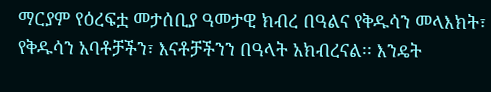ማርያም የዕረፍቷ መታሰቢያ ዓመታዊ ክብረ በዓልና የቅዱሳን መላእክት፣ የቅዱሳን አባቶቻችን፣ እናቶቻችንን በዓላት አክብረናል፡፡ እንዴት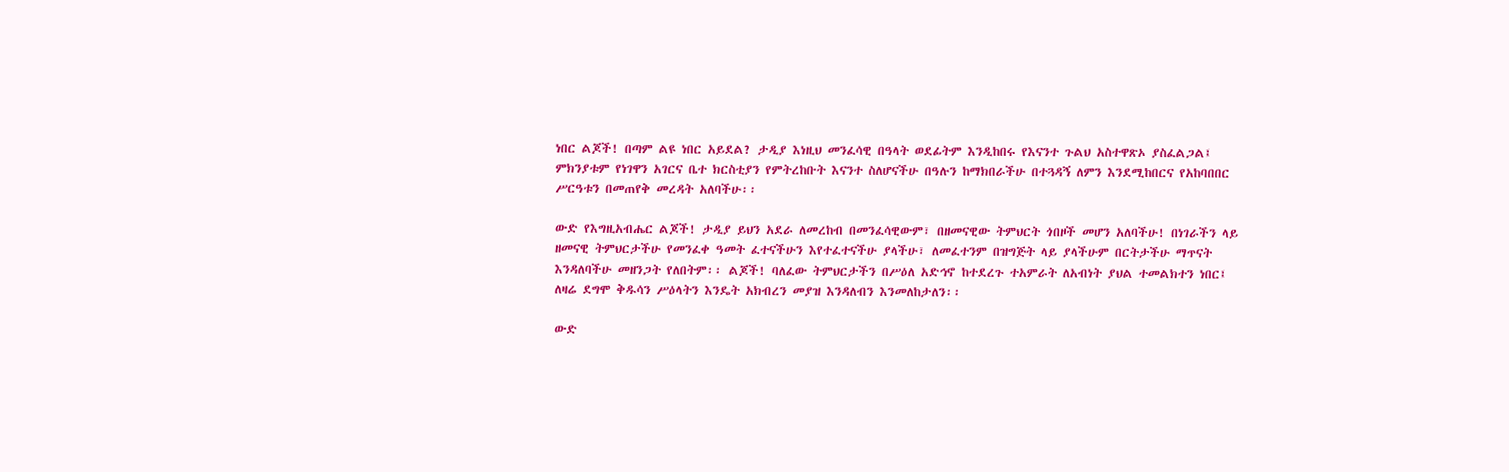ነበር ልጆች! በጣም ልዩ ነበር አይደል? ታዲያ እነዚህ መንፈሳዊ በዓላት ወደፊትም እንዲከበሩ የእናንተ ጉልህ አስተዋጽኦ ያስፈልጋል፤ ምክንያቱም የነገዋን አገርና ቤተ ክርስቲያን የምትረከቡት እናንተ ስለሆናችሁ በዓሉን ከማክበራችሁ በተጓዳኝ ለምን እንደሚከበርና የአከባበበር ሥርዓቱን በመጠየቅ መረዳት አለባችሁ፡፡

ውድ የእግዚአብሔር ልጆች! ታዲያ ይህን አደራ ለመረከብ በመንፈሳዊውም፣ በዘመናዊው ትምህርት ጎበዞች መሆን አለባችሁ! በነገራችን ላይ ዘመናዊ ትምህርታችሁ የመንፈቀ ዓመት ፈተናችሁን እየተፈተናችሁ ያላችሁ፣ ለመፈተንም በዝግጅት ላይ ያላችሁም በርትታችሁ ማጥናት እንዳለባችሁ መዘንጋት የለበትም፡፡ ልጆች! ባለፈው ትምህርታችን በሥዕለ አድኅኖ ከተደረጉ ተአምራት ለአብነት ያህል ተመልክተን ነበር፤ ለዛሬ ደግሞ ቅዱሳን ሥዕላትን እንዴት አክብረን መያዝ እንዳለብን እንመለከታለን፡፡

ውድ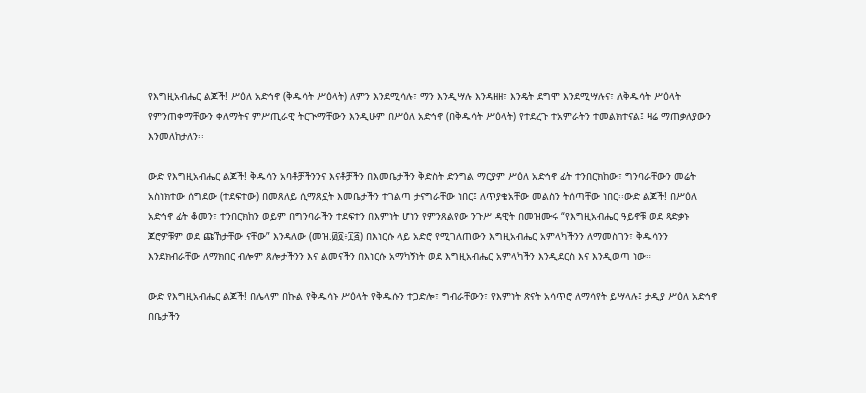የእግዚአብሔር ልጆች! ሥዕለ አድኅኖ (ቅዱሳት ሥዕላት) ለምን እንደሚሳሉ፣ ማን እንዲሣሉ እንዳዘዘ፣ እንዴት ደግሞ እንደሚሣሉና፣ ለቅዱሳት ሥዕላት የምንጠቀማቸውን ቀለማትና ምሥጢራዊ ትርጒማቸውን እንዲሁም በሥዕለ አድኅኖ (በቅዱሳት ሥዕላት) የተደረጉ ተአምራትን ተመልክተናል፤ ዛሬ ማጠቃለያውን እንመለከታለን፡፡

ውድ የእግዚአብሔር ልጆች! ቅዱሳን አባቶቻችንንና እናቶቻችን በእመቤታችን ቅድስት ድንግል ማርያም ሥዕለ አድኅኖ ፊት ተንበርክከው፣ ግንባራቸውን መሬት አስነክተው ሰግደው (ተደፍተው) በመጸለይ ሲማጸኗት እመቤታችን ተገልጣ ታናግራቸው ነበር፤ ለጥያቄአቸው መልስን ትሰጣቸው ነበር፡፡ውድ ልጆች! በሥዕለ አድኅኖ ፊት ቆመን፣ ተንበርክከን ወይም በግንባራችን ተደፍተን በእምነት ሆነን የምንጸልየው ንጉሥ ዳዊት በመዝሙሩ “የእግዚአብሔር ዓይኖቹ ወደ ጻድቃኑ ጆሮዎቹም ወደ ጩኸታቸው ናቸው” እንዳለው (መዝ.፴፬፥፲፭) በእነርሱ ላይ አድሮ የሚገለጠውን እግዚአብሔር አምላካችንን ለማመስገን፣ ቅዱሳንን እንደክብራቸው ለማክበር ብሎም ጸሎታችንን እና ልመናችን በእነርሱ አማካኝነት ወደ እግዚአብሔር አምላካችን እንዲደርስ እና እንዲወጣ ነው።

ውድ የእግዚአብሔር ልጆች! በሌላም በኩል የቅዱሳኑ ሥዕላት የቅዱሱን ተጋድሎ፣ ግብራቸውን፣ የእምነት ጽናት አሳጥሮ ለማሳየት ይሣላሉ፤ ታዲያ ሥዕለ አድኅኖ በቤታችን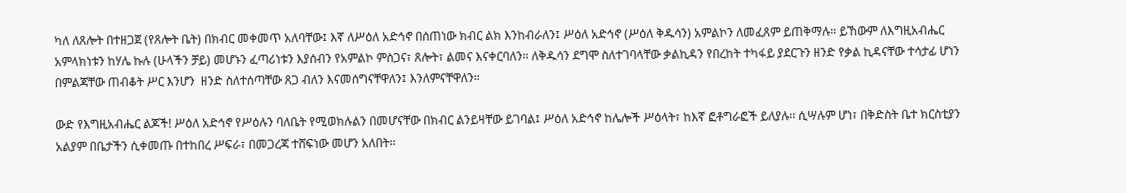ካለ ለጸሎት በተዘጋጀ (የጸሎት ቤት) በክብር መቀመጥ አለባቸው፤ እኛ ለሥዕለ አድኅኖ በሰጠነው ክብር ልክ እንከብራለን፤ ሥዕለ አድኅኖ (ሥዕለ ቅዱሳን) አምልኮን ለመፈጸም ይጠቅማሉ። ይኸውም ለእግዚአብሔር አምላክነቱን ከሃሌ ኩሉ (ሁላችን ቻይ) መሆኑን ፈጣሪነቱን እያሰብን የአምልኮ ምስጋና፣ ጸሎት፣ ልመና እናቀርባለን። ለቅዱሳን ደግሞ ስለተገባላቸው ቃልኪዳን የበረከት ተካፋይ ያደርጉን ዘንድ የቃል ኪዳናቸው ተሳታፊ ሆነን በምልጃቸው ጠብቆት ሥር እንሆን  ዘንድ ስለተሰጣቸው ጸጋ ብለን እናመሰግናቸዋለን፤ እንለምናቸዋለን።

ውድ የእግዚአብሔር ልጆች! ሥዕለ አድኅኖ የሥዕሉን ባለቤት የሚወክሉልን በመሆናቸው በክብር ልንይዛቸው ይገባል፤ ሥዕለ አድኅኖ ከሌሎች ሥዕላት፣ ከእኛ ፎቶግራፎች ይለያሉ፡፡ ሲሣሉም ሆነ፣ በቅድስት ቤተ ክርስቲያን አልያም በቤታችን ሲቀመጡ በተከበረ ሥፍራ፣ በመጋረጃ ተሸፍነው መሆን አለበት፡፡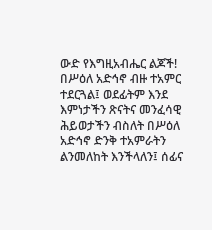ውድ የእግዚአብሔር ልጆች!  በሥዕለ አድኅኖ ብዙ ተአምር ተደርጓል፤ ወደፊትም እንደ እምነታችን ጽናትና መንፈሳዊ ሕይወታችን ብስለት በሥዕለ አድኅኖ ድንቅ ተአምራትን ልንመለከት እንችላለን፤ ሰፊና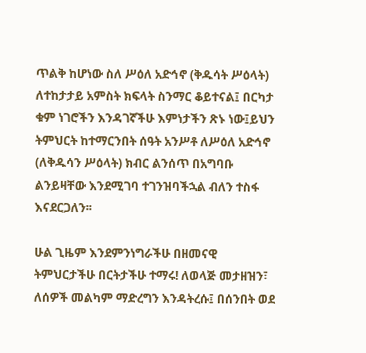ጥልቅ ከሆነው ስለ ሥዕለ አድኅኖ (ቅዱሳት ሥዕላት) ለተከታታይ አምስት ክፍላት ስንማር ቆይተናል፤ በርካታ ቁም ነገሮችን እንዳገኛችሁ እምነታችን ጽኑ ነው፤ይህን ትምህርት ከተማርንበት ሰዓት አንሥቶ ለሥዕለ አድኅኖ (ለቅዱሳን ሥዕላት) ክብር ልንሰጥ በአግባቡ ልንይዛቸው እንደሚገባ ተገንዝባችኋል ብለን ተስፋ እናደርጋለን፡፡

ሁል ጊዜም እንደምንነግራችሁ በዘመናዊ ትምህርታችሁ በርትታችሁ ተማሩ! ለወላጅ መታዘዝን፣ ለሰዎች መልካም ማድረግን እንዳትረሱ፤ በሰንበት ወደ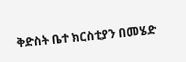ቅድስት ቤተ ክርስቲያን በመሄድ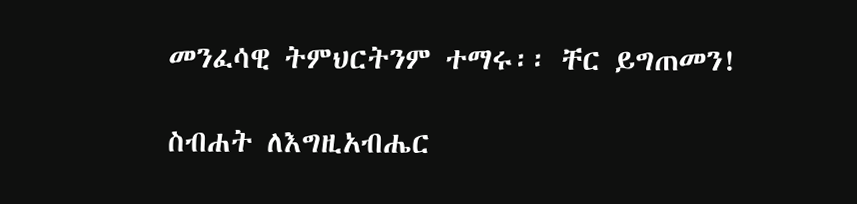መንፈሳዊ ትምህርትንም ተማሩ፡፡ ቸር ይግጠመን!

ስብሐት ለእግዚአብሔር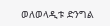ወለወላዲቱ ድንግል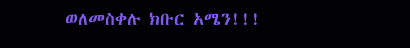ወለመስቀሉ ክቡር አሜን!!!